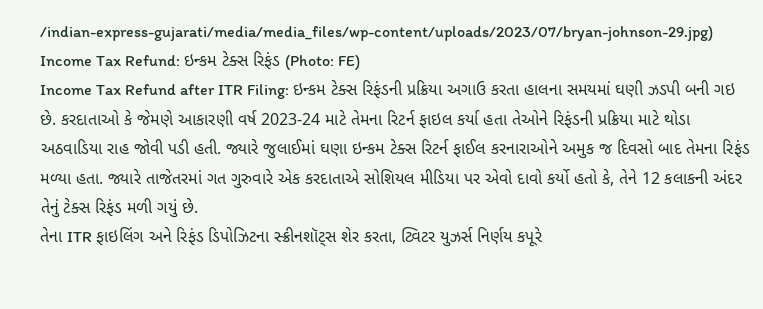/indian-express-gujarati/media/media_files/wp-content/uploads/2023/07/bryan-johnson-29.jpg)
Income Tax Refund: ઇન્કમ ટેક્સ રિફંડ (Photo: FE)
Income Tax Refund after ITR Filing: ઇન્કમ ટેક્સ રિફંડની પ્રક્રિયા અગાઉ કરતા હાલના સમયમાં ઘણી ઝડપી બની ગઇ છે. કરદાતાઓ કે જેમણે આકારણી વર્ષ 2023-24 માટે તેમના રિટર્ન ફાઇલ કર્યા હતા તેઓને રિફંડની પ્રક્રિયા માટે થોડા અઠવાડિયા રાહ જોવી પડી હતી. જ્યારે જુલાઈમાં ઘણા ઇન્કમ ટેક્સ રિટર્ન ફાઈલ કરનારાઓને અમુક જ દિવસો બાદ તેમના રિફંડ મળ્યા હતા. જ્યારે તાજેતરમાં ગત ગુરુવારે એક કરદાતાએ સોશિયલ મીડિયા પર એવો દાવો કર્યો હતો કે, તેને 12 કલાકની અંદર તેનું ટેક્સ રિફંડ મળી ગયું છે.
તેના ITR ફાઇલિંગ અને રિફંડ ડિપોઝિટના સ્ક્રીનશૉટ્સ શેર કરતા, ટ્વિટર યુઝર્સ નિર્ણય કપૂરે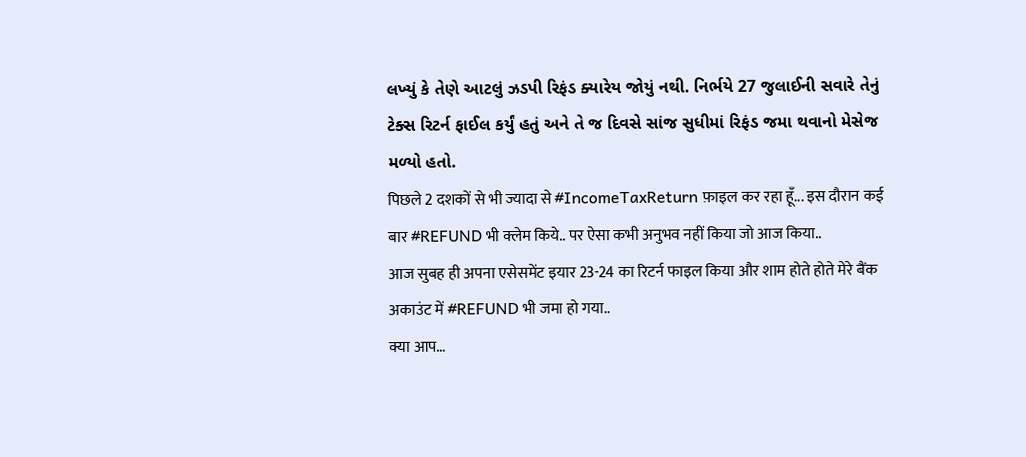લખ્યું કે તેણે આટલું ઝડપી રિફંડ ક્યારેય જોયું નથી. નિર્ભયે 27 જુલાઈની સવારે તેનું ટેક્સ રિટર્ન ફાઈલ કર્યું હતું અને તે જ દિવસે સાંજ સુધીમાં રિફંડ જમા થવાનો મેસેજ મળ્યો હતો.
पिछले 2 दशकों से भी ज्यादा से #IncomeTaxReturn फ़ाइल कर रहा हूँ... इस दौरान कई बार #REFUND भी क्लेम किये.. पर ऐसा कभी अनुभव नहीं किया जो आज किया..
आज सुबह ही अपना एसेसमेंट इयार 23-24 का रिटर्न फाइल किया और शाम होते होते मेरे बैंक अकाउंट में #REFUND भी जमा हो गया..
क्या आप…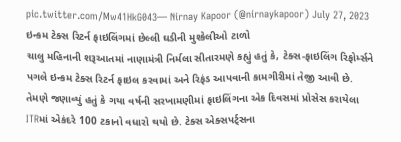pic.twitter.com/Mw41HkG043— Nirnay Kapoor (@nirnaykapoor) July 27, 2023
ઇન્કમ ટેક્સ રિટર્ન ફાઇલિંગમાં છેલ્લી ઘડીની મુશ્કેલીઓ ટાળો
ચાલુ મહિનાની શરૂઆતમાં નાણામંત્રી નિર્મલા સીતારમણે કહ્યું હતું કે, ટેક્સ-ફાઇલિંગ રિફોર્મ્સને પગલે ઇન્કમ ટેક્સ રિટર્ન ફાઇલ કરવામાં અને રિફંડ આપવાની કામગીરીમાં તેજી આવી છે. તેમણે જણાવ્યું હતું કે ગયા વર્ષની સરખામણીમાં ફાઇલિંગના એક દિવસમાં પ્રોસેસ કરાયેલા ITRમાં એકંદરે 100 ટકાનો વધારો થયો છે. ટેક્સ એક્સપર્ટ્સના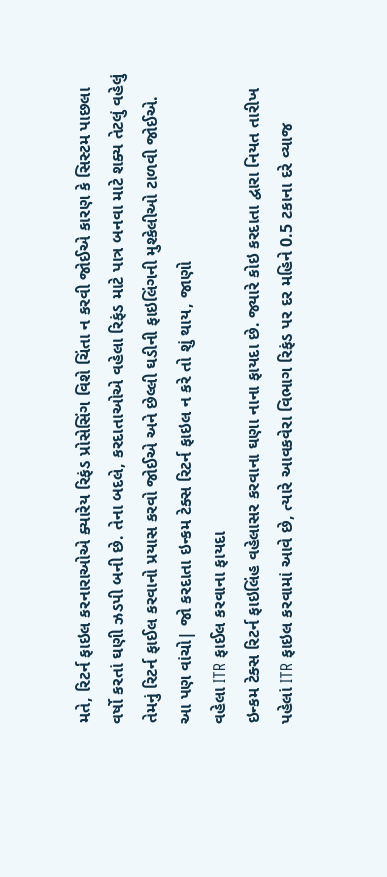મતે, રિટર્ન ફાઇલ કરનારાઓએ ક્યારેય રિફંડ પ્રોસેસિંગ વિશે ચિંતા ન કરવી જોઈએ કારણ કે સિસ્ટમ પાછલા વર્ષો કરતાં ઘણી ઝડપી બની છે. તેના બદલે, કરદાતાઓએ વહેલા રિફંડ માટે પાત્ર બનવા માટે શક્ય તેટલું વહેલું તેમનું રિટર્ન ફાઈલ કરવાનો પ્રયાસ કરવો જોઈએ અને છેલ્લી ઘડીની ફાઇલિંગની મુશ્કેલીઓ ટાળવી જોઈએ.
આ પણ વાંચો| જો કરદાતા ઇન્કમ ટેક્સ રિટર્ન ફાઇલ ન કરે તો શું થાય, જાણો
વહેલા ITR ફાઈલ કરવાના ફાયદા
ઇન્કમ ટેક્સ રિટર્ન ફાઇલિંહ વહેલાસર કરવાના ઘણા નાના ફાયદા છે. જ્યારે કોઇ કરદાતા દ્વારા નિયત તારીખ પહેલાં ITR ફાઇલ કરવામાં આવે છે, ત્યારે આવકવેરા વિભાગ રિફંડ પર દર મહિને 0.5 ટકાના દરે વ્યાજ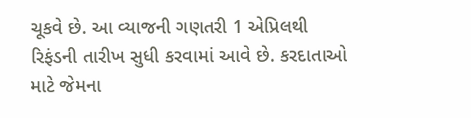ચૂકવે છે. આ વ્યાજની ગણતરી 1 એપ્રિલથી રિફંડની તારીખ સુધી કરવામાં આવે છે. કરદાતાઓ માટે જેમના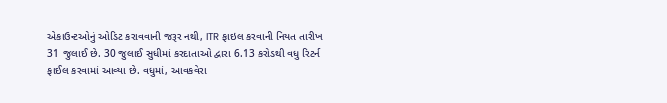એકાઉન્ટઓનું ઓડિટ કરાવવાની જરૂર નથી, ITR ફાઇલ કરવાની નિયત તારીખ 31 જુલાઈ છે. 30 જુલાઈ સુધીમાં કરદાતાઓ દ્વારા 6.13 કરોડથી વધુ રિટર્ન ફાઈલ કરવામાં આવ્યા છે. વધુમાં, આવકવેરા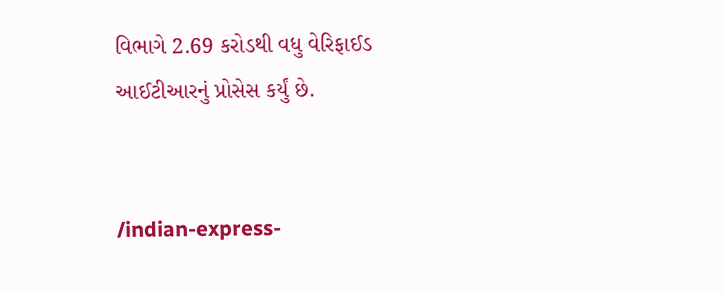વિભાગે 2.69 કરોડથી વધુ વેરિફાઈડ આઈટીઆરનું પ્રોસેસ કર્યું છે.


/indian-express-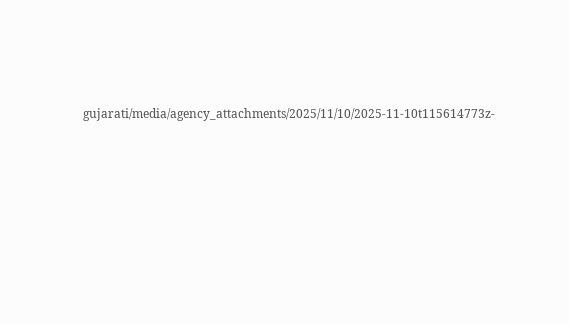gujarati/media/agency_attachments/2025/11/10/2025-11-10t115614773z-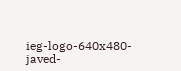ieg-logo-640x480-javed-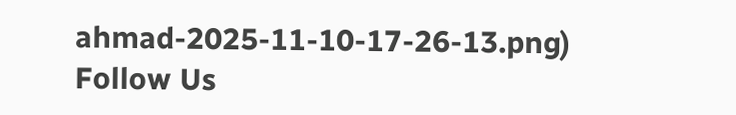ahmad-2025-11-10-17-26-13.png)
Follow Us